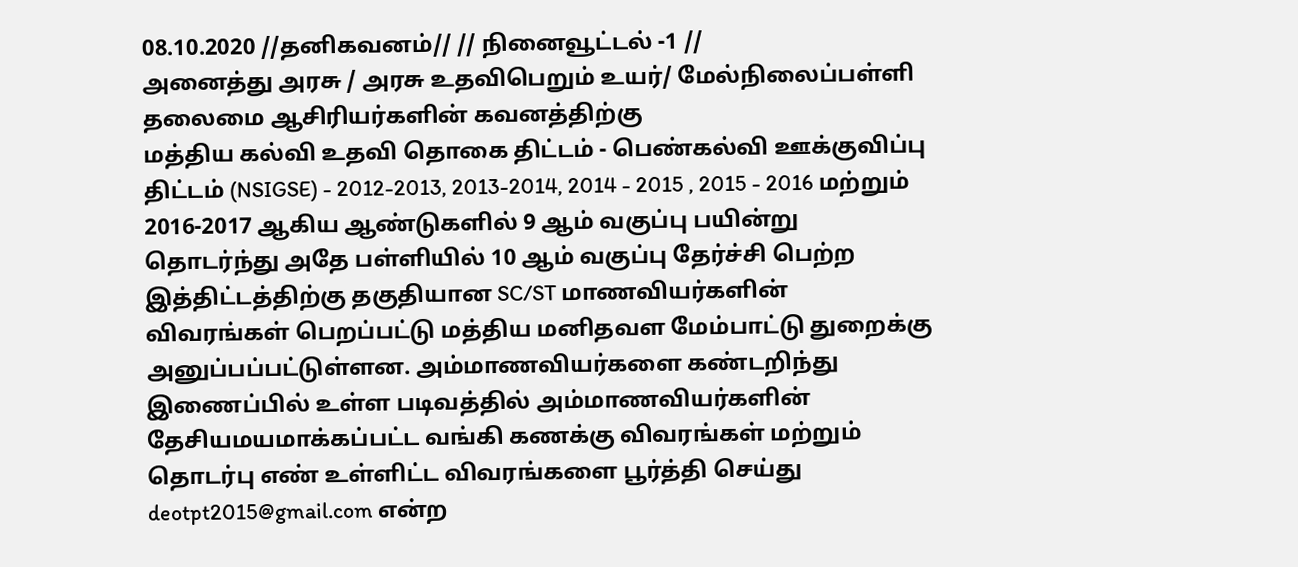08.10.2020 //தனிகவனம்// // நினைவூட்டல் -1 //
அனைத்து அரசு / அரசு உதவிபெறும் உயர்/ மேல்நிலைப்பள்ளி தலைமை ஆசிரியர்களின் கவனத்திற்கு
மத்திய கல்வி உதவி தொகை திட்டம் - பெண்கல்வி ஊக்குவிப்பு திட்டம் (NSIGSE) - 2012-2013, 2013-2014, 2014 - 2015 , 2015 - 2016 மற்றும் 2016-2017 ஆகிய ஆண்டுகளில் 9 ஆம் வகுப்பு பயின்று தொடர்ந்து அதே பள்ளியில் 10 ஆம் வகுப்பு தேர்ச்சி பெற்ற இத்திட்டத்திற்கு தகுதியான SC/ST மாணவியர்களின் விவரங்கள் பெறப்பட்டு மத்திய மனிதவள மேம்பாட்டு துறைக்கு அனுப்பப்பட்டுள்ளன. அம்மாணவியர்களை கண்டறிந்து இணைப்பில் உள்ள படிவத்தில் அம்மாணவியர்களின் தேசியமயமாக்கப்பட்ட வங்கி கணக்கு விவரங்கள் மற்றும் தொடர்பு எண் உள்ளிட்ட விவரங்களை பூர்த்தி செய்து deotpt2015@gmail.com என்ற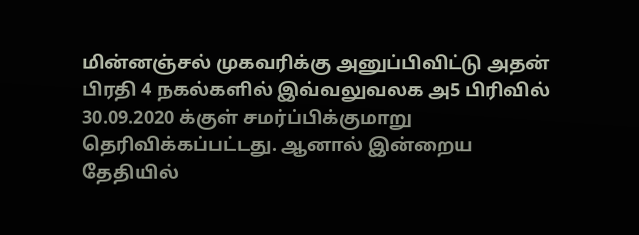மின்னஞ்சல் முகவரிக்கு அனுப்பிவிட்டு அதன் பிரதி 4 நகல்களில் இவ்வலுவலக அ5 பிரிவில் 30.09.2020 க்குள் சமர்ப்பிக்குமாறு தெரிவிக்கப்பட்டது. ஆனால் இன்றைய தேதியில்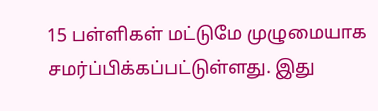15 பள்ளிகள் மட்டுமே முழுமையாக சமர்ப்பிக்கப்பட்டுள்ளது. இது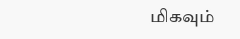மிகவும்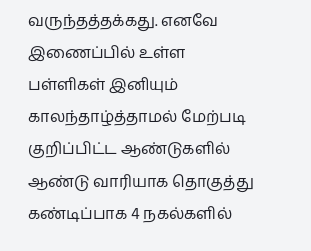வருந்தத்தக்கது. எனவே இணைப்பில் உள்ள பள்ளிகள் இனியும் காலந்தாழ்த்தாமல் மேற்படி குறிப்பிட்ட ஆண்டுகளில் ஆண்டு வாரியாக தொகுத்து கண்டிப்பாக 4 நகல்களில்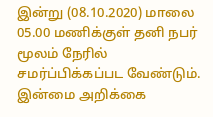இன்று (08.10.2020) மாலை 05.00 மணிக்குள் தனி நபர் மூலம் நேரில் சமர்ப்பிக்கப்பட வேண்டும். இன்மை அறிக்கை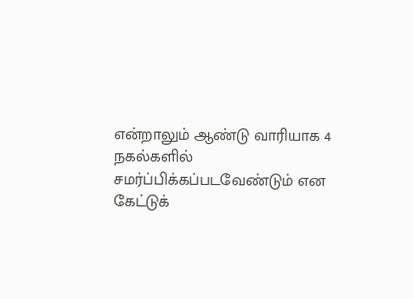என்றாலும் ஆண்டு வாரியாக 4 நகல்களில் சமர்ப்பிக்கப்படவேண்டும் என கேட்டுக்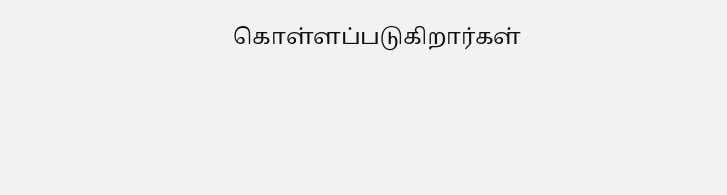கொள்ளப்படுகிறார்கள்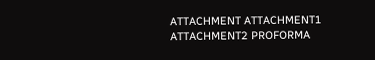ATTACHMENT ATTACHMENT1 ATTACHMENT2 PROFORMA